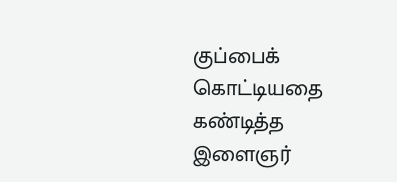குப்பைக் கொட்டியதை கண்டித்த இளைஞர்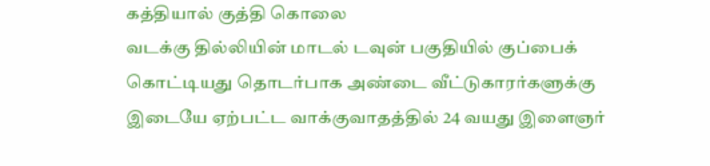கத்தியால் குத்தி கொலை
வடக்கு தில்லியின் மாடல் டவுன் பகுதியில் குப்பைக் கொட்டியது தொடர்பாக அண்டை வீட்டுகாரர்களுக்கு இடையே ஏற்பட்ட வாக்குவாதத்தில் 24 வயது இளைஞர்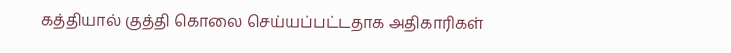கத்தியால் குத்தி கொலை செய்யப்பட்டதாக அதிகாரிகள்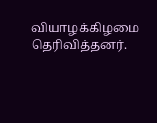வியாழக்கிழமை தெரிவித்தனர்.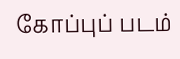கோப்புப் படம்